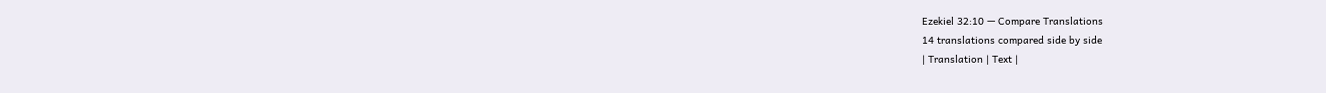Ezekiel 32:10 — Compare Translations
14 translations compared side by side
| Translation | Text |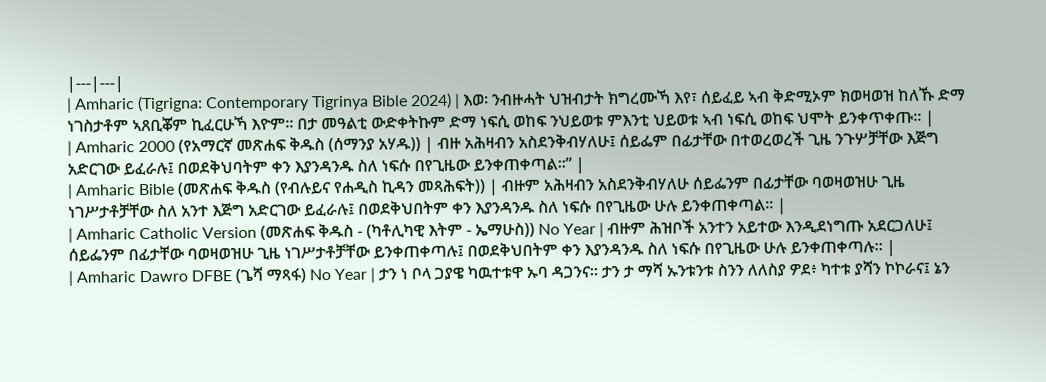|---|---|
| Amharic (Tigrigna: Contemporary Tigrinya Bible 2024) | እወ፡ ንብዙሓት ህዝብታት ክግረሙኻ እየ፣ ሰይፈይ ኣብ ቅድሚኦም ክወዛወዝ ከለኹ ድማ ነገስታቶም ኣጸቢቖም ኪፈርሁኻ እዮም። በታ መዓልቲ ውድቀትኩም ድማ ነፍሲ ወከፍ ንህይወቱ ምእንቲ ህይወቱ ኣብ ነፍሲ ወከፍ ህሞት ይንቀጥቀጡ። |
| Amharic 2000 (የአማርኛ መጽሐፍ ቅዱስ (ሰማንያ አሃዱ)) | ብዙ አሕዛብን አስደንቅብሃለሁ፤ ሰይፌም በፊታቸው በተወረወረች ጊዜ ንጉሦቻቸው እጅግ አድርገው ይፈራሉ፤ በወደቅህባትም ቀን እያንዳንዱ ስለ ነፍሱ በየጊዜው ይንቀጠቀጣል።” |
| Amharic Bible (መጽሐፍ ቅዱስ (የብሉይና የሐዲስ ኪዳን መጻሕፍት)) | ብዙም አሕዛብን አስደንቅብሃለሁ ሰይፌንም በፊታቸው ባወዛወዝሁ ጊዜ ነገሥታቶቻቸው ስለ አንተ እጅግ አድርገው ይፈራሉ፤ በወደቅህበትም ቀን እያንዳንዱ ስለ ነፍሱ በየጊዜው ሁሉ ይንቀጠቀጣል። |
| Amharic Catholic Version (መጽሐፍ ቅዱስ - (ካቶሊካዊ እትም - ኤማሁስ)) No Year | ብዙም ሕዝቦች አንተን አይተው እንዲደነግጡ አደርጋለሁ፤ ሰይፌንም በፊታቸው ባወዛወዝሁ ጊዜ ነገሥታቶቻቸው ይንቀጠቀጣሉ፤ በወደቅህበትም ቀን እያንዳንዱ ስለ ነፍሱ በየጊዜው ሁሉ ይንቀጠቀጣሉ። |
| Amharic Dawro DFBE (ጌሻ ማጻፋ) No Year | ታን ነ ቦላ ጋያዌ ካዉተቱዋ ኡባ ዳጋንና። ታን ታ ማሻ ኡንቱንቱ ስንን ለለስያ ዎደ፥ ካተቱ ያሻን ኮኮራና፤ ኔን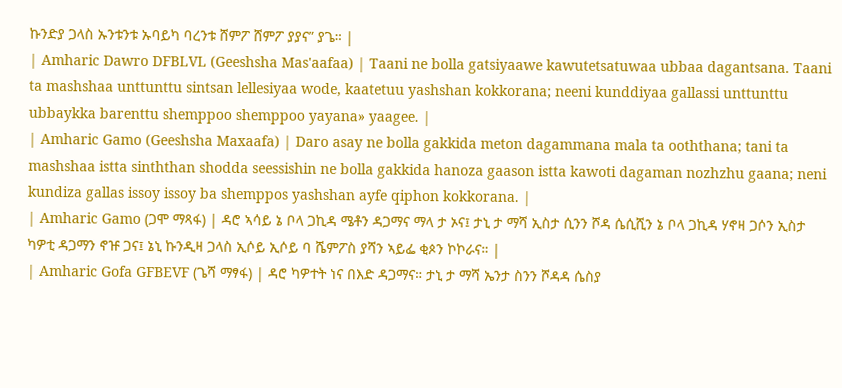ኩንድያ ጋላስ ኡንቱንቱ ኡባይካ ባረንቱ ሸምፖ ሸምፖ ያያና” ያጌ። |
| Amharic Dawro DFBLVL (Geeshsha Mas'aafaa) | Taani ne bolla gatsiyaawe kawutetsatuwaa ubbaa dagantsana. Taani ta mashshaa unttunttu sintsan lellesiyaa wode, kaatetuu yashshan kokkorana; neeni kunddiyaa gallassi unttunttu ubbaykka barenttu shemppoo shemppoo yayana» yaagee. |
| Amharic Gamo (Geeshsha Maxaafa) | Daro asay ne bolla gakkida meton dagammana mala ta ooththana; tani ta mashshaa istta sinththan shodda seessishin ne bolla gakkida hanoza gaason istta kawoti dagaman nozhzhu gaana; neni kundiza gallas issoy issoy ba shemppos yashshan ayfe qiphon kokkorana. |
| Amharic Gamo (ጋሞ ማጻፋ) | ዳሮ ኣሳይ ኔ ቦላ ጋኪዳ ሜቶን ዳጋማና ማላ ታ ኦና፤ ታኒ ታ ማሻ ኢስታ ሲንን ሾዳ ሴሲሺን ኔ ቦላ ጋኪዳ ሃኖዛ ጋሶን ኢስታ ካዎቲ ዳጋማን ኖዡ ጋና፤ ኔኒ ኩንዲዛ ጋላስ ኢሶይ ኢሶይ ባ ሼምፖስ ያሻን ኣይፌ ቂጶን ኮኮራና። |
| Amharic Gofa GFBEVF (ጌሻ ማፃፋ) | ዳሮ ካዎተት ነና በእድ ዳጋማና። ታኒ ታ ማሻ ኤንታ ስንን ሾዳዳ ሴስያ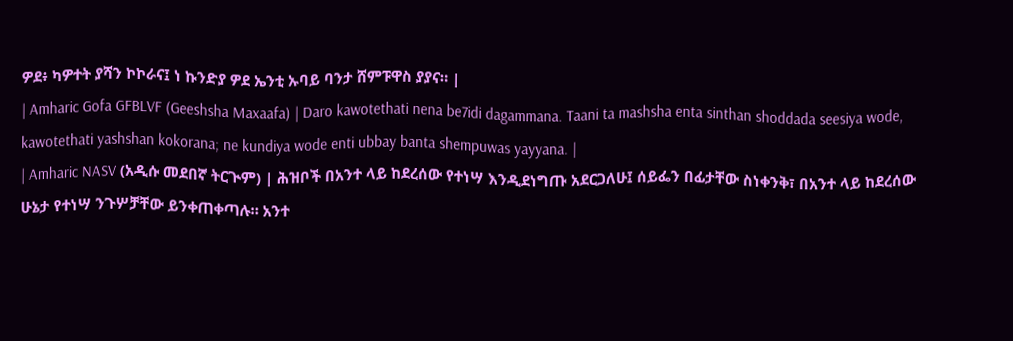ዎደ፥ ካዎተት ያሻን ኮኮራና፤ ነ ኩንድያ ዎደ ኤንቲ ኡባይ ባንታ ሸምፑዋስ ያያና። |
| Amharic Gofa GFBLVF (Geeshsha Maxaafa) | Daro kawotethati nena be7idi dagammana. Taani ta mashsha enta sinthan shoddada seesiya wode, kawotethati yashshan kokorana; ne kundiya wode enti ubbay banta shempuwas yayyana. |
| Amharic NASV (አዲሱ መደበኛ ትርጒም) | ሕዝቦች በአንተ ላይ ከደረሰው የተነሣ እንዲደነግጡ አደርጋለሁ፤ ሰይፌን በፊታቸው ስነቀንቅ፣ በአንተ ላይ ከደረሰው ሁኔታ የተነሣ ንጉሦቻቸው ይንቀጠቀጣሉ። አንተ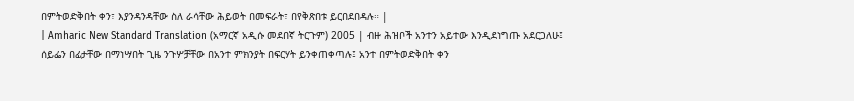በምትወድቅበት ቀን፣ እያንዳንዳቸው ስለ ራሳቸው ሕይወት በመፍራት፣ በየቅጽበቱ ይርበደበዳሉ። |
| Amharic New Standard Translation (አማርኛ አዲሱ መደበኛ ትርጉም) 2005 | ብዙ ሕዝቦች አንተን አይተው እንዲደነግጡ አደርጋለሁ፤ ሰይፌን በፊታቸው በማነሣበት ጊዜ ንጉሦቻቸው በአንተ ምክንያት በፍርሃት ይንቀጠቀጣሉ፤ አንተ በምትወድቅበት ቀን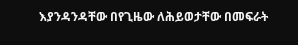እያንዳንዳቸው በየጊዜው ለሕይወታቸው በመፍራት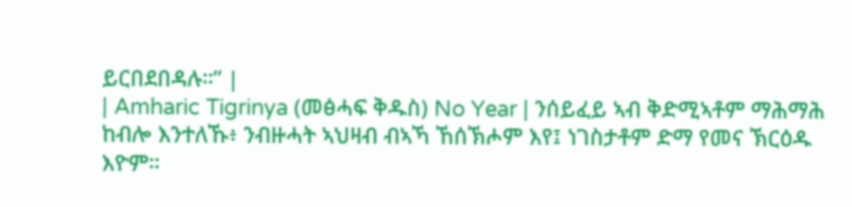ይርበደበዳሉ።” |
| Amharic Tigrinya (መፅሓፍ ቅዱስ) No Year | ንሰይፈይ ኣብ ቅድሚኣቶም ማሕማሕ ከብሎ እንተለኹ፥ ንብዙሓት ኣህዛብ ብኣኻ ኸሰኽሖም እየ፤ ነገስታቶም ድማ የመና ኽርዕዱ እዮም።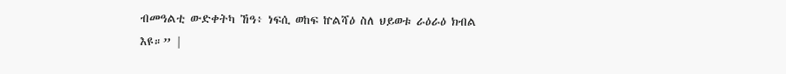ብመዓልቲ ውድቀትካ ኸዓ፥ ነፍሲ ወከፍ ኵልሻዕ ስለ ህይወቱ ራዕራዕ ክብል እዩ።” |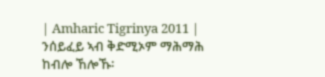| Amharic Tigrinya 2011 | ንሰይፈይ ኣብ ቅድሚኦም ማሕማሕ ከብሎ ኸሎኹ፡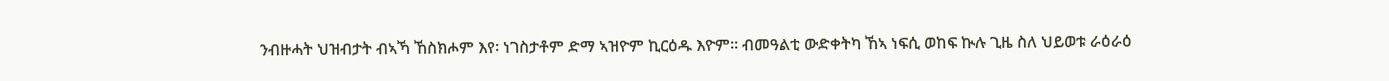ንብዙሓት ህዝብታት ብኣኻ ኸስክሖም እየ፡ ነገስታቶም ድማ ኣዝዮም ኪርዕዱ እዮም። ብመዓልቲ ውድቀትካ ኸኣ ነፍሲ ወከፍ ኲሉ ጊዜ ስለ ህይወቱ ራዕራዕ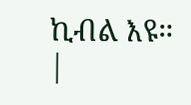ኪብል እዩ። |